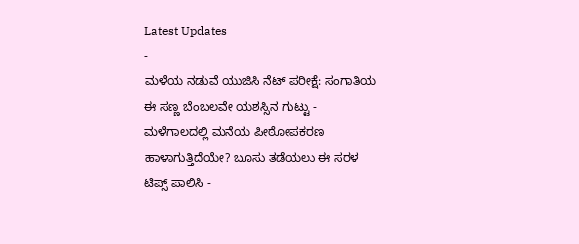Latest Updates
-
ಮಳೆಯ ನಡುವೆ ಯುಜಿಸಿ ನೆಟ್ ಪರೀಕ್ಷೆ: ಸಂಗಾತಿಯ ಈ ಸಣ್ಣ ಬೆಂಬಲವೇ ಯಶಸ್ಸಿನ ಗುಟ್ಟು -
ಮಳೆಗಾಲದಲ್ಲಿ ಮನೆಯ ಪೀಠೋಪಕರಣ ಹಾಳಾಗುತ್ತಿದೆಯೇ? ಬೂಸು ತಡೆಯಲು ಈ ಸರಳ ಟಿಪ್ಸ್ ಪಾಲಿಸಿ -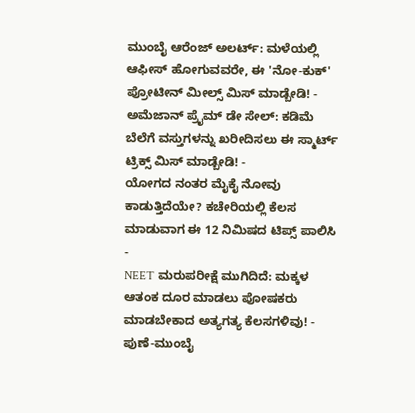ಮುಂಬೈ ಆರೆಂಜ್ ಅಲರ್ಟ್: ಮಳೆಯಲ್ಲಿ ಆಫೀಸ್ ಹೋಗುವವರೇ, ಈ 'ನೋ-ಕುಕ್' ಪ್ರೋಟೀನ್ ಮೀಲ್ಸ್ ಮಿಸ್ ಮಾಡ್ಬೇಡಿ! -
ಅಮೆಜಾನ್ ಪ್ರೈಮ್ ಡೇ ಸೇಲ್: ಕಡಿಮೆ ಬೆಲೆಗೆ ವಸ್ತುಗಳನ್ನು ಖರೀದಿಸಲು ಈ ಸ್ಮಾರ್ಟ್ ಟ್ರಿಕ್ಸ್ ಮಿಸ್ ಮಾಡ್ಬೇಡಿ! -
ಯೋಗದ ನಂತರ ಮೈಕೈ ನೋವು ಕಾಡುತ್ತಿದೆಯೇ? ಕಚೇರಿಯಲ್ಲಿ ಕೆಲಸ ಮಾಡುವಾಗ ಈ 12 ನಿಮಿಷದ ಟಿಪ್ಸ್ ಪಾಲಿಸಿ -
NEET ಮರುಪರೀಕ್ಷೆ ಮುಗಿದಿದೆ: ಮಕ್ಕಳ ಆತಂಕ ದೂರ ಮಾಡಲು ಪೋಷಕರು ಮಾಡಬೇಕಾದ ಅತ್ಯಗತ್ಯ ಕೆಲಸಗಳಿವು! -
ಪುಣೆ-ಮುಂಬೈ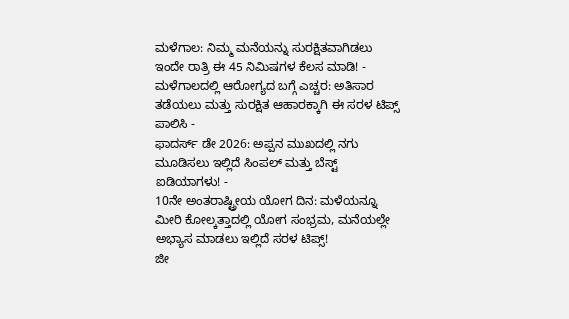ಮಳೆಗಾಲ: ನಿಮ್ಮ ಮನೆಯನ್ನು ಸುರಕ್ಷಿತವಾಗಿಡಲು ಇಂದೇ ರಾತ್ರಿ ಈ 45 ನಿಮಿಷಗಳ ಕೆಲಸ ಮಾಡಿ! -
ಮಳೆಗಾಲದಲ್ಲಿ ಆರೋಗ್ಯದ ಬಗ್ಗೆ ಎಚ್ಚರ: ಅತಿಸಾರ ತಡೆಯಲು ಮತ್ತು ಸುರಕ್ಷಿತ ಆಹಾರಕ್ಕಾಗಿ ಈ ಸರಳ ಟಿಪ್ಸ್ ಪಾಲಿಸಿ -
ಫಾದರ್ಸ್ ಡೇ 2026: ಅಪ್ಪನ ಮುಖದಲ್ಲಿ ನಗು ಮೂಡಿಸಲು ಇಲ್ಲಿದೆ ಸಿಂಪಲ್ ಮತ್ತು ಬೆಸ್ಟ್ ಐಡಿಯಾಗಳು! -
10ನೇ ಅಂತರಾಷ್ಟ್ರೀಯ ಯೋಗ ದಿನ: ಮಳೆಯನ್ನೂ ಮೀರಿ ಕೋಲ್ಕತ್ತಾದಲ್ಲಿ ಯೋಗ ಸಂಭ್ರಮ, ಮನೆಯಲ್ಲೇ ಅಭ್ಯಾಸ ಮಾಡಲು ಇಲ್ಲಿದೆ ಸರಳ ಟಿಪ್ಸ್!
ಜೀ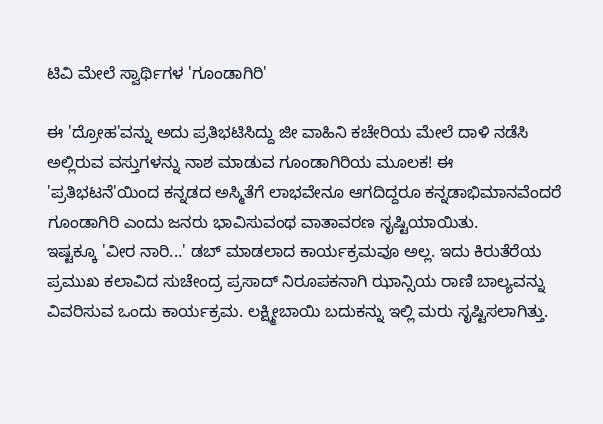ಟಿವಿ ಮೇಲೆ ಸ್ವಾರ್ಥಿಗಳ 'ಗೂಂಡಾಗಿರಿ'

ಈ 'ದ್ರೋಹ'ವನ್ನು ಅದು ಪ್ರತಿಭಟಿಸಿದ್ದು ಜೀ ವಾಹಿನಿ ಕಚೇರಿಯ ಮೇಲೆ ದಾಳಿ ನಡೆಸಿ ಅಲ್ಲಿರುವ ವಸ್ತುಗಳನ್ನು ನಾಶ ಮಾಡುವ ಗೂಂಡಾಗಿರಿಯ ಮೂಲಕ! ಈ 'ಪ್ರತಿಭಟನೆ'ಯಿಂದ ಕನ್ನಡದ ಅಸ್ಮಿತೆಗೆ ಲಾಭವೇನೂ ಆಗದಿದ್ದರೂ ಕನ್ನಡಾಭಿಮಾನವೆಂದರೆ ಗೂಂಡಾಗಿರಿ ಎಂದು ಜನರು ಭಾವಿಸುವಂಥ ವಾತಾವರಣ ಸೃಷ್ಟಿಯಾಯಿತು.
ಇಷ್ಟಕ್ಕೂ 'ವೀರ ನಾರಿ...' ಡಬ್ ಮಾಡಲಾದ ಕಾರ್ಯಕ್ರಮವೂ ಅಲ್ಲ. ಇದು ಕಿರುತೆರೆಯ ಪ್ರಮುಖ ಕಲಾವಿದ ಸುಚೇಂದ್ರ ಪ್ರಸಾದ್ ನಿರೂಪಕನಾಗಿ ಝಾನ್ಸಿಯ ರಾಣಿ ಬಾಲ್ಯವನ್ನು ವಿವರಿಸುವ ಒಂದು ಕಾರ್ಯಕ್ರಮ. ಲಕ್ಷ್ಮೀಬಾಯಿ ಬದುಕನ್ನು ಇಲ್ಲಿ ಮರು ಸೃಷ್ಟಿಸಲಾಗಿತ್ತು.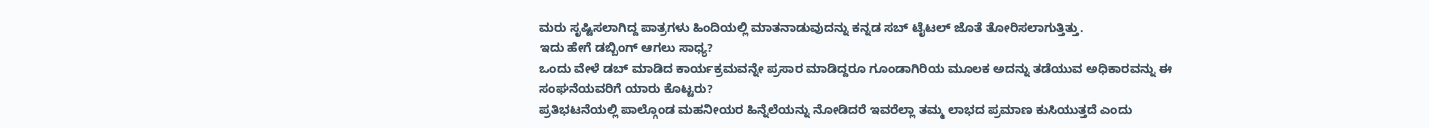ಮರು ಸೃಷ್ಟಿಸಲಾಗಿದ್ದ ಪಾತ್ರಗಳು ಹಿಂದಿಯಲ್ಲಿ ಮಾತನಾಡುವುದನ್ನು ಕನ್ನಡ ಸಬ್ ಟೈಟಲ್ ಜೊತೆ ತೋರಿಸಲಾಗುತ್ತಿತ್ತು.
ಇದು ಹೇಗೆ ಡಬ್ಬಿಂಗ್ ಆಗಲು ಸಾಧ್ಯ?
ಒಂದು ವೇಳೆ ಡಬ್ ಮಾಡಿದ ಕಾರ್ಯಕ್ರಮವನ್ನೇ ಪ್ರಸಾರ ಮಾಡಿದ್ದರೂ ಗೂಂಡಾಗಿರಿಯ ಮೂಲಕ ಅದನ್ನು ತಡೆಯುವ ಅಧಿಕಾರವನ್ನು ಈ ಸಂಘನೆಯವರಿಗೆ ಯಾರು ಕೊಟ್ಟರು?
ಪ್ರತಿಭಟನೆಯಲ್ಲಿ ಪಾಲ್ಗೊಂಡ ಮಹನೀಯರ ಹಿನ್ನೆಲೆಯನ್ನು ನೋಡಿದರೆ ಇವರೆಲ್ಲಾ ತಮ್ಮ ಲಾಭದ ಪ್ರಮಾಣ ಕುಸಿಯುತ್ತದೆ ಎಂದು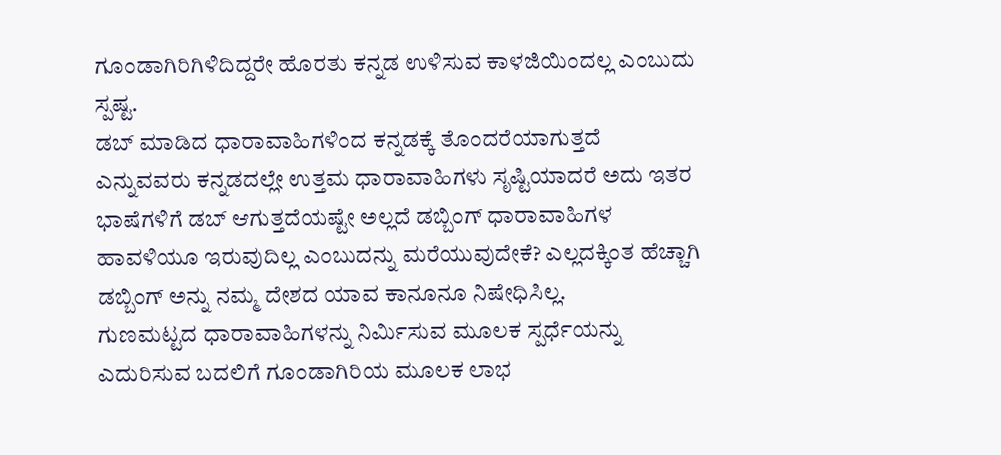ಗೂಂಡಾಗಿರಿಗಿಳಿದಿದ್ದರೇ ಹೊರತು ಕನ್ನಡ ಉಳಿಸುವ ಕಾಳಜಿಯಿಂದಲ್ಲ ಎಂಬುದು ಸ್ಪಷ್ಟ.
ಡಬ್ ಮಾಡಿದ ಧಾರಾವಾಹಿಗಳಿಂದ ಕನ್ನಡಕ್ಕೆ ತೊಂದರೆಯಾಗುತ್ತದೆ ಎನ್ನುವವರು ಕನ್ನಡದಲ್ಲೇ ಉತ್ತಮ ಧಾರಾವಾಹಿಗಳು ಸೃಷ್ಟಿಯಾದರೆ ಅದು ಇತರ ಭಾಷೆಗಳಿಗೆ ಡಬ್ ಆಗುತ್ತದೆಯಷ್ಟೇ ಅಲ್ಲದೆ ಡಬ್ಬಿಂಗ್ ಧಾರಾವಾಹಿಗಳ ಹಾವಳಿಯೂ ಇರುವುದಿಲ್ಲ ಎಂಬುದನ್ನು ಮರೆಯುವುದೇಕೆ? ಎಲ್ಲದಕ್ಕಿಂತ ಹೆಚ್ಚಾಗಿ ಡಬ್ಬಿಂಗ್ ಅನ್ನು ನಮ್ಮ ದೇಶದ ಯಾವ ಕಾನೂನೂ ನಿಷೇಧಿಸಿಲ್ಲ.
ಗುಣಮಟ್ಟದ ಧಾರಾವಾಹಿಗಳನ್ನು ನಿರ್ಮಿಸುವ ಮೂಲಕ ಸ್ಪರ್ಧೆಯನ್ನು ಎದುರಿಸುವ ಬದಲಿಗೆ ಗೂಂಡಾಗಿರಿಯ ಮೂಲಕ ಲಾಭ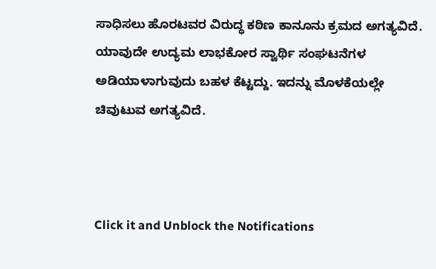ಸಾಧಿಸಲು ಹೊರಟವರ ವಿರುದ್ಧ ಕಠಿಣ ಕಾನೂನು ಕ್ರಮದ ಅಗತ್ಯವಿದೆ. ಯಾವುದೇ ಉದ್ಯಮ ಲಾಭಕೋರ ಸ್ವಾರ್ಥಿ ಸಂಘಟನೆಗಳ ಅಡಿಯಾಳಾಗುವುದು ಬಹಳ ಕೆಟ್ಟದ್ದು. ಇದನ್ನು ಮೊಳಕೆಯಲ್ಲೇ ಚಿವುಟುವ ಅಗತ್ಯವಿದೆ.



Click it and Unblock the Notifications